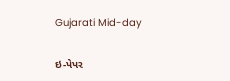Gujarati Mid-day

ઇ-પેપર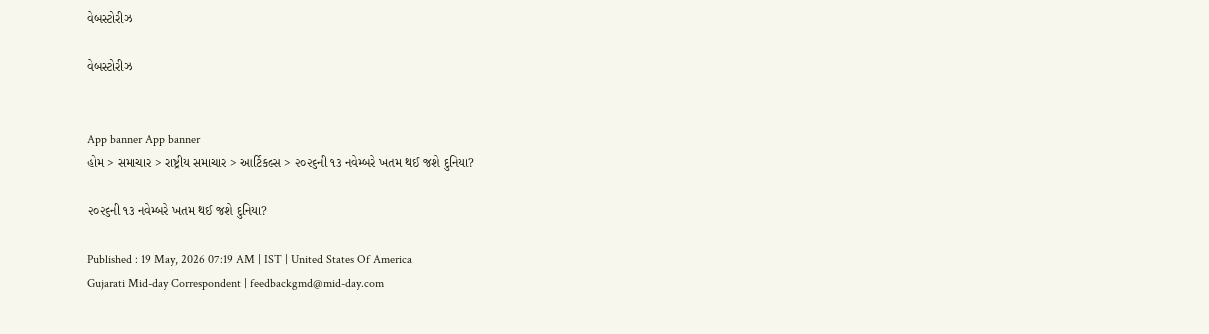વેબસ્ટોરીઝ

વેબસ્ટોરીઝ


App banner App banner
હોમ > સમાચાર > રાષ્ટ્રીય સમાચાર > આર્ટિકલ્સ > ૨૦૨૬ની ૧૩ નવેમ્બરે ખતમ થઈ જશે દુનિયા?

૨૦૨૬ની ૧૩ નવેમ્બરે ખતમ થઈ જશે દુનિયા?

Published : 19 May, 2026 07:19 AM | IST | United States Of America
Gujarati Mid-day Correspondent | feedbackgmd@mid-day.com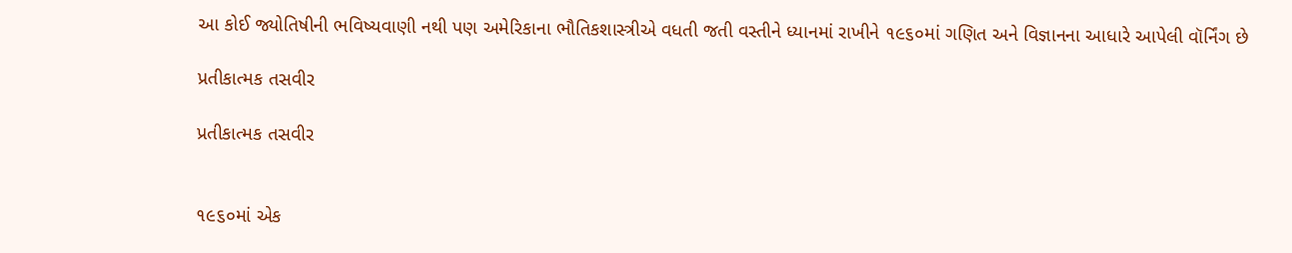આ કોઈ જ્યોતિષીની ભવિષ્યવાણી નથી પણ અમેરિકાના ભૌતિકશાસ્ત્રીએ વધતી જતી વસ્તીને ધ્યાનમાં રાખીને ૧૯૬૦માં ગણિત અને વિજ્ઞાનના આધારે આપેલી વૉર્નિંગ છે

પ્રતીકાત્મક તસવીર

પ્રતીકાત્મક તસવીર


૧૯૬૦માં એક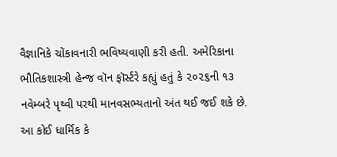વૈજ્ઞાનિકે ચોંકાવનારી ભવિષ્યવાણી કરી હતી. અમેરિકાના ભૌતિકશાસ્ત્રી હેન્જ વૉન ફૉર્સ્ટરે કહ્યું હતું કે ૨૦૨૬ની ૧૩ નવેમ્બરે પૃથ્વી પરથી માનવસભ્યતાનો અંત થઈ જઈ શકે છે. આ કોઈ ધાર્મિક કે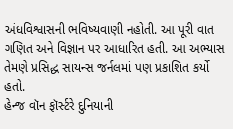અંધવિશ્વાસની ભવિષ્યવાણી નહોતી. આ પૂરી વાત ગણિત અને વિજ્ઞાન પર આધારિત હતી. આ અભ્યાસ તેમણે પ્રસિદ્ધ સાયન્સ જર્નલમાં પણ પ્રકાશિત કર્યો હતો.
હેન્જ વૉન ફૉર્સ્ટરે દુનિયાની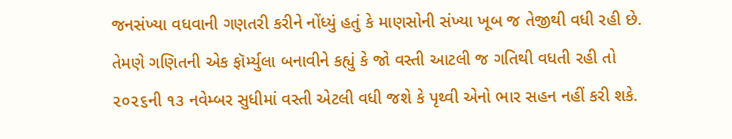જનસંખ્યા વધવાની ગણતરી કરીને નોંધ્યું હતું કે માણસોની સંખ્યા ખૂબ જ તેજીથી વધી રહી છે. તેમણે ગણિતની એક ફૉર્મ્યુલા બનાવીને કહ્યું કે જો વસ્તી આટલી જ ગતિથી વધતી રહી તો ૨૦૨૬ની ૧૩ નવેમ્બર સુધીમાં વસ્તી એટલી વધી જશે કે પૃથ્વી એનો ભાર સહન નહીં કરી શકે.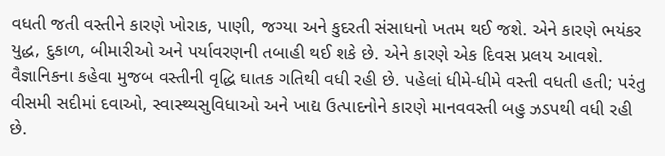વધતી જતી વસ્તીને કારણે ખોરાક, પાણી, જગ્યા અને કુદરતી સંસાધનો ખતમ થઈ જશે. એને કારણે ભયંકર યુદ્ધ, દુકાળ, બીમારીઓ અને પર્યાવરણની તબાહી થઈ શકે છે. એને કારણે એક દિવસ પ્રલય આવશે. વૈજ્ઞાનિકના કહેવા મુજબ વસ્તીની વૃદ્ધિ ઘાતક ગતિથી વધી રહી છે. પહેલાં ધીમે-ધીમે વસ્તી વધતી હતી; પરંતુ વીસમી સદીમાં દવાઓ, સ્વાસ્થ્યસુવિધાઓ અને ખાદ્ય ઉત્પાદનોને કારણે માનવવસ્તી બહુ ઝડપથી વધી રહી છે.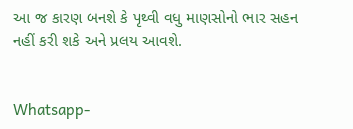આ જ કારણ બનશે કે પૃથ્વી વધુ માણસોનો ભાર સહન નહીં કરી શકે અને પ્રલય આવશે.


Whatsapp-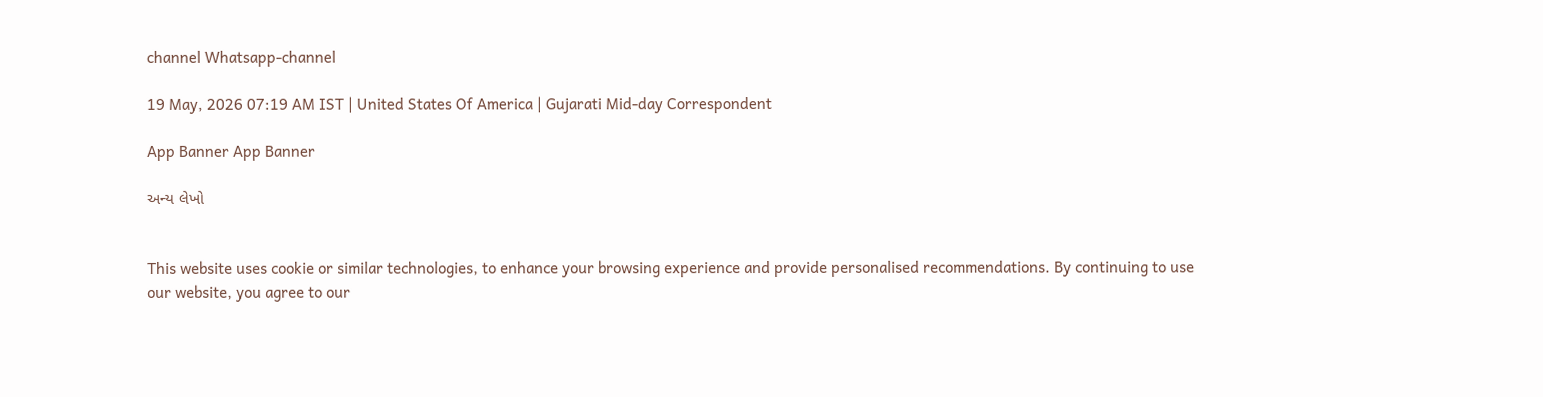channel Whatsapp-channel

19 May, 2026 07:19 AM IST | United States Of America | Gujarati Mid-day Correspondent

App Banner App Banner

અન્ય લેખો


This website uses cookie or similar technologies, to enhance your browsing experience and provide personalised recommendations. By continuing to use our website, you agree to our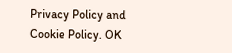Privacy Policy and Cookie Policy. OK